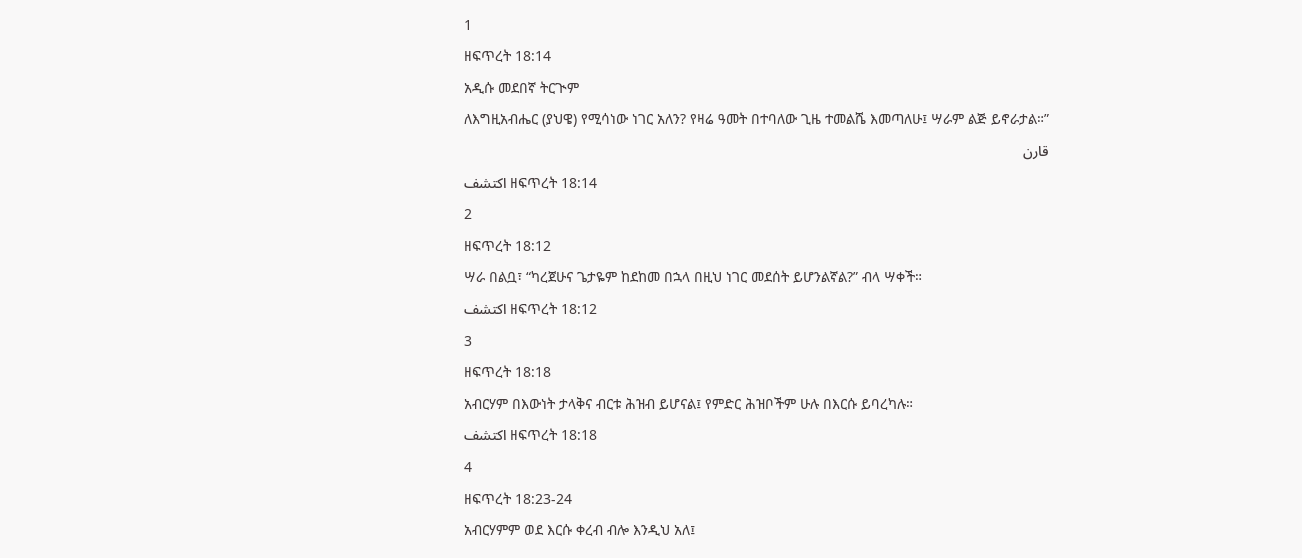1
ዘፍጥረት 18:14
አዲሱ መደበኛ ትርጒም
ለእግዚአብሔር (ያህዌ) የሚሳነው ነገር አለን? የዛሬ ዓመት በተባለው ጊዜ ተመልሼ እመጣለሁ፤ ሣራም ልጅ ይኖራታል።”
قارن
اكتشف ዘፍጥረት 18:14
2
ዘፍጥረት 18:12
ሣራ በልቧ፣ “ካረጀሁና ጌታዬም ከደከመ በኋላ በዚህ ነገር መደሰት ይሆንልኛል?” ብላ ሣቀች።
اكتشف ዘፍጥረት 18:12
3
ዘፍጥረት 18:18
አብርሃም በእውነት ታላቅና ብርቱ ሕዝብ ይሆናል፤ የምድር ሕዝቦችም ሁሉ በእርሱ ይባረካሉ።
اكتشف ዘፍጥረት 18:18
4
ዘፍጥረት 18:23-24
አብርሃምም ወደ እርሱ ቀረብ ብሎ እንዲህ አለ፤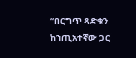“በርግጥ ጻድቁን ከኀጢአተኛው ጋር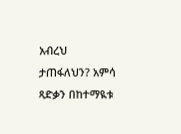አብረህ ታጠፋለህን? አምሳ ጻድቃን በከተማዪቱ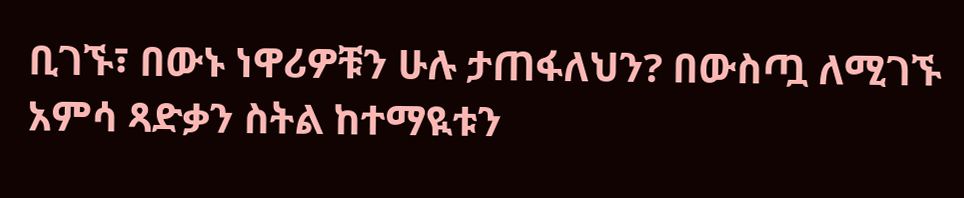ቢገኙ፣ በውኑ ነዋሪዎቹን ሁሉ ታጠፋለህን? በውስጧ ለሚገኙ አምሳ ጻድቃን ስትል ከተማዪቱን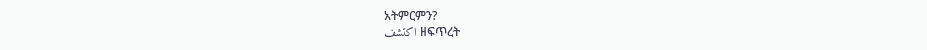አትምርምን?
اكتشف ዘፍጥረት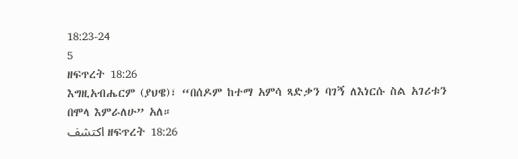18:23-24
5
ዘፍጥረት 18:26
እግዚአብሔርም (ያህዌ)፣ “በሰዶም ከተማ አምሳ ጻድቃን ባገኝ ለእነርሱ ስል አገሪቱን በሞላ እምራለሁ” አለ።
اكتشف ዘፍጥረት 18:26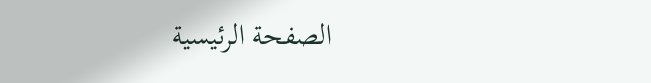الصفحة الرئيسية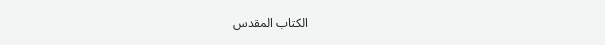الكتاب المقدس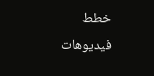خطط
فيديوهات